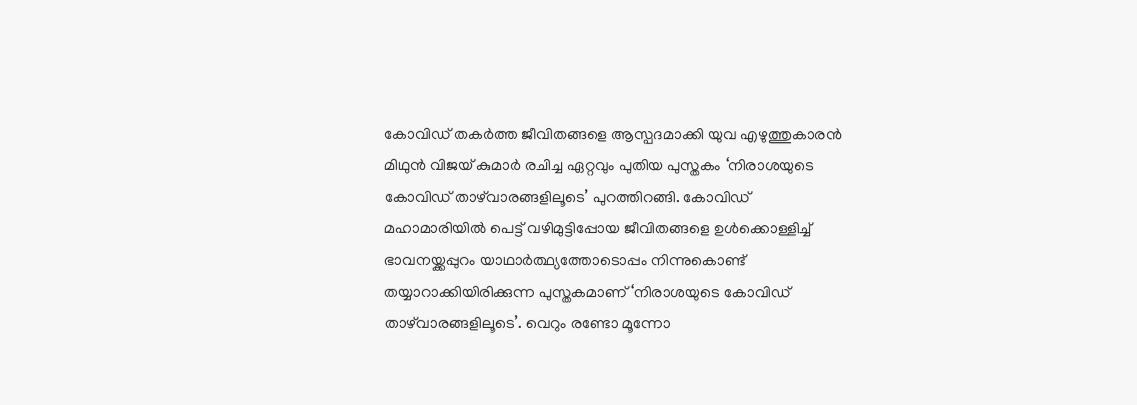കോവിഡ് തകര്‍ത്ത ജീവിതങ്ങളെ ആസ്പദമാക്കി യുവ എഴുത്തുകാരന്‍ മിഥുന്‍ വിജയ് കുമാര്‍ രചിച്ച ഏറ്റവും പുതിയ പുസ്തകം ‘നിരാശയുടെ കോവിഡ് താഴ്‌വാരങ്ങളിലൂടെ’ പുറത്തിറങ്ങി. കോവിഡ് മഹാമാരിയില്‍ പെട്ട് വഴിമുട്ടിപ്പോയ ജീവിതങ്ങളെ ഉള്‍ക്കൊള്ളിച്ച് ഭാവനയ്ക്കപ്പുറം യാഥാര്‍ത്ഥ്യത്തോടൊപ്പം നിന്നുകൊണ്ട് തയ്യാറാക്കിയിരിക്കുന്ന പുസ്തകമാണ് ‘നിരാശയുടെ കോവിഡ് താഴ്‌വാരങ്ങളിലൂടെ’. വെറും രണ്ടോ മൂന്നോ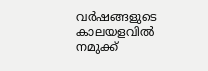വര്‍ഷങ്ങളുടെ കാലയളവില്‍ നമുക്ക്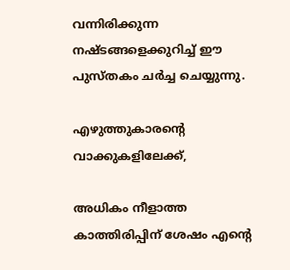വന്നിരിക്കുന്ന നഷ്ടങ്ങളെക്കുറിച്ച് ഈ പുസ്തകം ചര്‍ച്ച ചെയ്യുന്നു.

എഴുത്തുകാരന്റെ വാക്കുകളിലേക്ക്,

അധികം നീളാത്ത കാത്തിരിപ്പിന് ശേഷം എന്റെ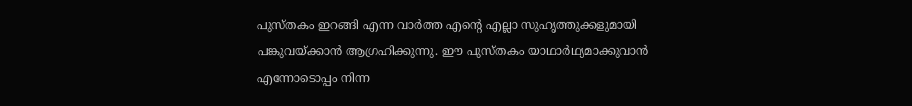പുസ്തകം ഇറങ്ങി എന്ന വാര്‍ത്ത എന്റെ എല്ലാ സുഹൃത്തുക്കളുമായി പങ്കുവയ്ക്കാന്‍ ആഗ്രഹിക്കുന്നു. ഈ പുസ്തകം യാഥാര്‍ഥ്യമാക്കുവാന്‍ എന്നോടൊപ്പം നിന്ന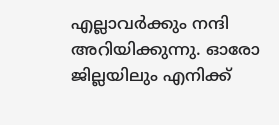എല്ലാവര്‍ക്കും നന്ദി അറിയിക്കുന്നു. ഓരോ ജില്ലയിലും എനിക്ക്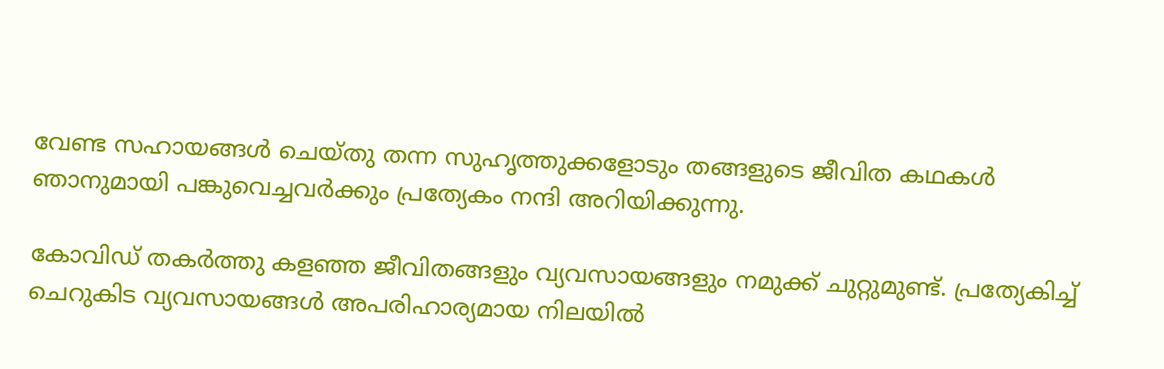വേണ്ട സഹായങ്ങള്‍ ചെയ്തു തന്ന സുഹൃത്തുക്കളോടും തങ്ങളുടെ ജീവിത കഥകള്‍ ഞാനുമായി പങ്കുവെച്ചവര്‍ക്കും പ്രത്യേകം നന്ദി അറിയിക്കുന്നു.

കോവിഡ് തകര്‍ത്തു കളഞ്ഞ ജീവിതങ്ങളും വ്യവസായങ്ങളും നമുക്ക് ചുറ്റുമുണ്ട്. പ്രത്യേകിച്ച് ചെറുകിട വ്യവസായങ്ങള്‍ അപരിഹാര്യമായ നിലയില്‍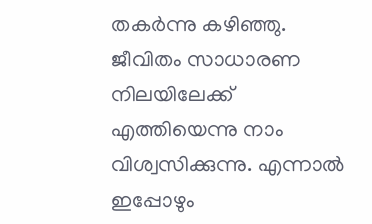തകര്‍ന്നു കഴിഞ്ഞു. ജീവിതം സാധാരണ നിലയിലേക്ക് എത്തിയെന്നു നാം വിശ്വസിക്കുന്നു. എന്നാല്‍ ഇപ്പോഴും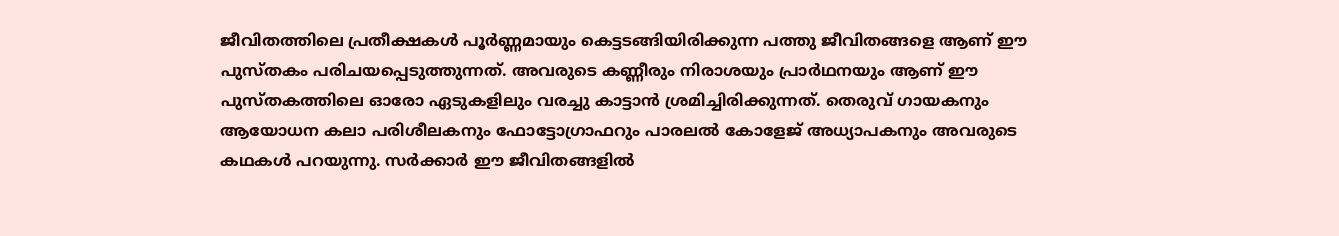ജീവിതത്തിലെ പ്രതീക്ഷകള്‍ പൂര്‍ണ്ണമായും കെട്ടടങ്ങിയിരിക്കുന്ന പത്തു ജീവിതങ്ങളെ ആണ് ഈ പുസ്തകം പരിചയപ്പെടുത്തുന്നത്. അവരുടെ കണ്ണീരും നിരാശയും പ്രാര്‍ഥനയും ആണ് ഈ പുസ്തകത്തിലെ ഓരോ ഏടുകളിലും വരച്ചു കാട്ടാന്‍ ശ്രമിച്ചിരിക്കുന്നത്. തെരുവ് ഗായകനും ആയോധന കലാ പരിശീലകനും ഫോട്ടോഗ്രാഫറും പാരലല്‍ കോളേജ് അധ്യാപകനും അവരുടെ കഥകള്‍ പറയുന്നു. സര്‍ക്കാര്‍ ഈ ജീവിതങ്ങളില്‍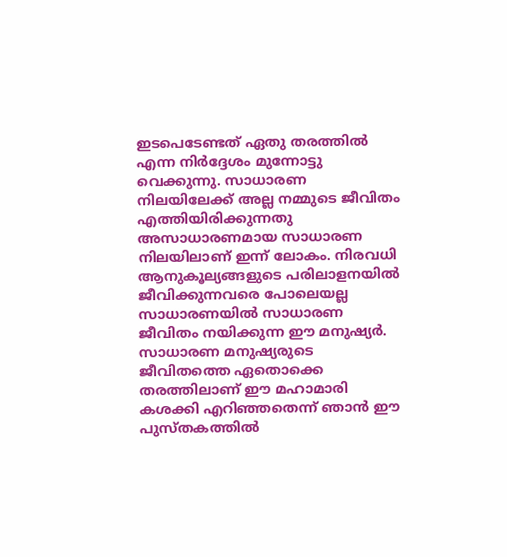ഇടപെടേണ്ടത് ഏതു തരത്തില്‍ എന്ന നിര്‍ദ്ദേശം മുന്നോട്ടു വെക്കുന്നു. സാധാരണ നിലയിലേക്ക് അല്ല നമ്മുടെ ജീവിതം എത്തിയിരിക്കുന്നതു അസാധാരണമായ സാധാരണ നിലയിലാണ് ഇന്ന് ലോകം. നിരവധി ആനുകൂല്യങ്ങളുടെ പരിലാളനയില്‍ ജീവിക്കുന്നവരെ പോലെയല്ല സാധാരണയില്‍ സാധാരണ ജീവിതം നയിക്കുന്ന ഈ മനുഷ്യര്‍. സാധാരണ മനുഷ്യരുടെ ജീവിതത്തെ ഏതൊക്കെ തരത്തിലാണ് ഈ മഹാമാരി കശക്കി എറിഞ്ഞതെന്ന് ഞാന്‍ ഈ പുസ്തകത്തില്‍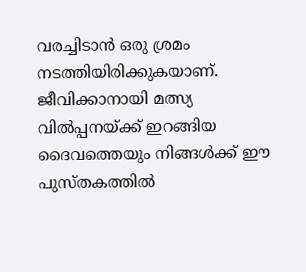വരച്ചിടാന്‍ ഒരു ശ്രമം നടത്തിയിരിക്കുകയാണ്. ജീവിക്കാനായി മത്സ്യ വില്‍പ്പനയ്ക്ക് ഇറങ്ങിയ ദൈവത്തെയും നിങ്ങള്‍ക്ക് ഈ പുസ്തകത്തില്‍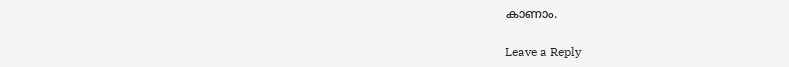കാണാം.

Leave a Reply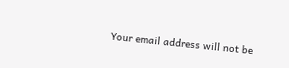Your email address will not be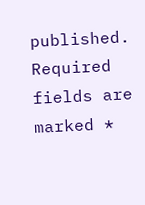published. Required fields are marked *